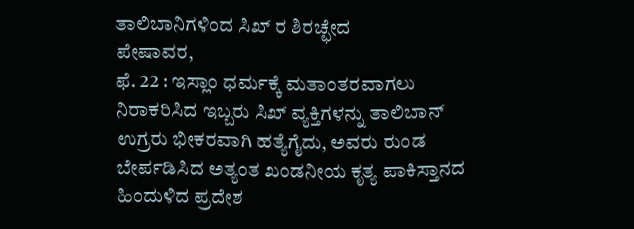ತಾಲಿಬಾನಿಗಳಿಂದ ಸಿಖ್ ರ ಶಿರಚ್ಛೇದ
ಪೇಷಾವರ,
ಫೆ. 22 : ಇಸ್ಲಾಂ ಧರ್ಮಕ್ಕೆ ಮತಾಂತರವಾಗಲು ನಿರಾಕರಿಸಿದ ಇಬ್ಬರು ಸಿಖ್ ವ್ಯಕ್ತಿಗಳನ್ನು ತಾಲಿಬಾನ್ ಉಗ್ರರು ಭೀಕರವಾಗಿ ಹತ್ಯೆಗೈದು, ಅವರು ರುಂಡ ಬೇರ್ಪಡಿಸಿದ ಅತ್ಯಂತ ಖಂಡನೀಯ ಕೃತ್ಯ ಪಾಕಿಸ್ತಾನದ ಹಿಂದುಳಿದ ಪ್ರದೇಶ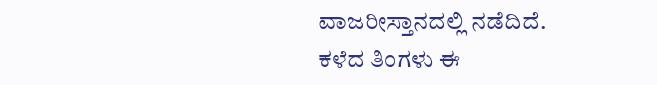ವಾಜರೀಸ್ತಾನದಲ್ಲಿ ನಡೆದಿದೆ. ಕಳೆದ ತಿಂಗಳು ಈ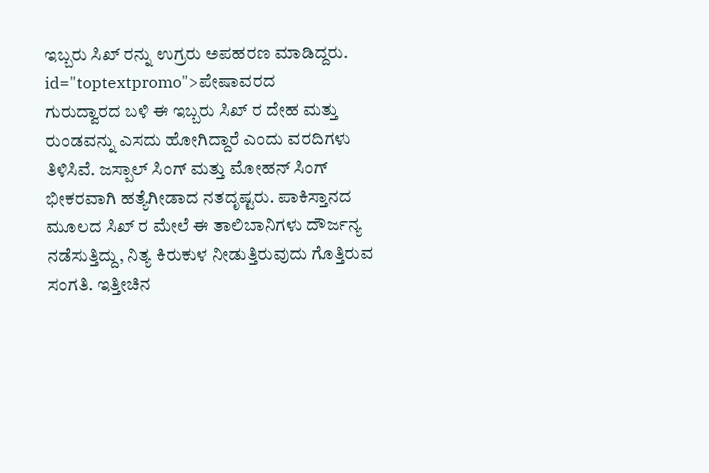ಇಬ್ಬರು ಸಿಖ್ ರನ್ನು ಉಗ್ರರು ಅಪಹರಣ ಮಾಡಿದ್ದರು. id="toptextpromo">ಪೇಷಾವರದ
ಗುರುದ್ವಾರದ ಬಳಿ ಈ ಇಬ್ಬರು ಸಿಖ್ ರ ದೇಹ ಮತ್ತು ರುಂಡವನ್ನು ಎಸದು ಹೋಗಿದ್ದಾರೆ ಎಂದು ವರದಿಗಳು ತಿಳಿಸಿವೆ. ಜಸ್ಪಾಲ್ ಸಿಂಗ್ ಮತ್ತು ಮೋಹನ್ ಸಿಂಗ್ ಭೀಕರವಾಗಿ ಹತ್ಯೆಗೀಡಾದ ನತದೃಷ್ಟರು. ಪಾಕಿಸ್ತಾನದ ಮೂಲದ ಸಿಖ್ ರ ಮೇಲೆ ಈ ತಾಲಿಬಾನಿಗಳು ದೌರ್ಜನ್ಯ ನಡೆಸುತ್ತಿದ್ದು, ನಿತ್ಯ ಕಿರುಕುಳ ನೀಡುತ್ತಿರುವುದು ಗೊತ್ತಿರುವ ಸಂಗತಿ. ಇತ್ತೀಚಿನ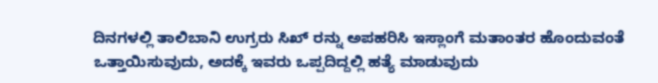ದಿನಗಳಲ್ಲಿ ತಾಲಿಬಾನಿ ಉಗ್ರರು ಸಿಖ್ ರನ್ನು ಅಪಹರಿಸಿ ಇಸ್ಲಾಂಗೆ ಮತಾಂತರ ಹೊಂದುವಂತೆ ಒತ್ತಾಯಿಸುವುದು, ಅದಕ್ಕೆ ಇವರು ಒಪ್ಪದಿದ್ದಲ್ಲಿ ಹತ್ಯೆ ಮಾಡುವುದು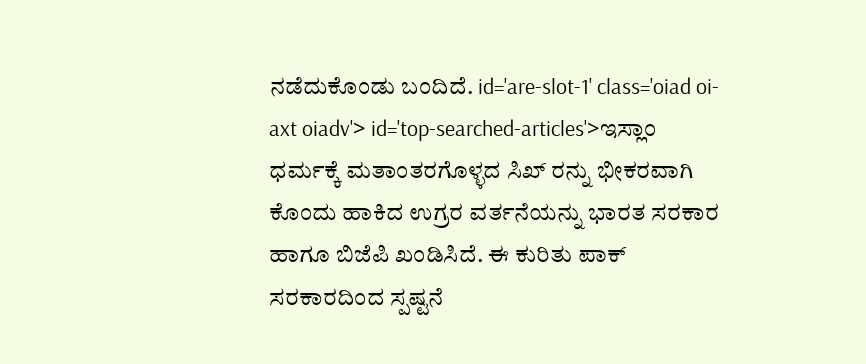ನಡೆದುಕೊಂಡು ಬಂದಿದೆ. id='are-slot-1' class='oiad oi-axt oiadv'> id='top-searched-articles'>ಇಸ್ಲಾಂ
ಧರ್ಮಕ್ಕೆ ಮತಾಂತರಗೊಳ್ಳದ ಸಿಖ್ ರನ್ನು ಭೀಕರವಾಗಿ ಕೊಂದು ಹಾಕಿದ ಉಗ್ರರ ವರ್ತನೆಯನ್ನು ಭಾರತ ಸರಕಾರ ಹಾಗೂ ಬಿಜೆಪಿ ಖಂಡಿಸಿದೆ. ಈ ಕುರಿತು ಪಾಕ್ ಸರಕಾರದಿಂದ ಸ್ಪಷ್ಟನೆ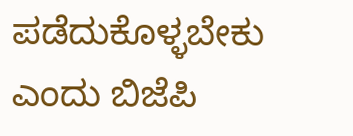ಪಡೆದುಕೊಳ್ಳಬೇಕು ಎಂದು ಬಿಜೆಪಿ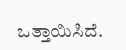ಒತ್ತಾಯಿಸಿದೆ.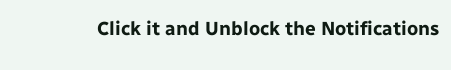Click it and Unblock the Notifications